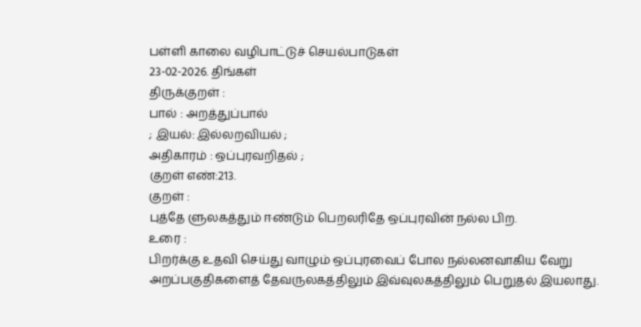பள்ளி காலை வழிபாட்டுச் செயல்பாடுகள்
23-02-2026. திங்கள்
திருக்குறள் :
பால் : அறத்துப்பால்
; இயல்: இல்லறவியல் ;
அதிகாரம் : ஒப்புரவறிதல் ;
குறள் எண்:213.
குறள் :
புத்தே ளுலகத்தும் ஈண்டும் பெறலரிதே ஒப்புரவின் நல்ல பிற.
உரை :
பிறர்க்கு உதவி செய்து வாழும் ஒப்புரவைப் போல நல்லனவாகிய வேறு அறப்பகுதிகளைத் தேவருலகத்திலும் இவ்வுலகத்திலும் பெறுதல் இயலாது.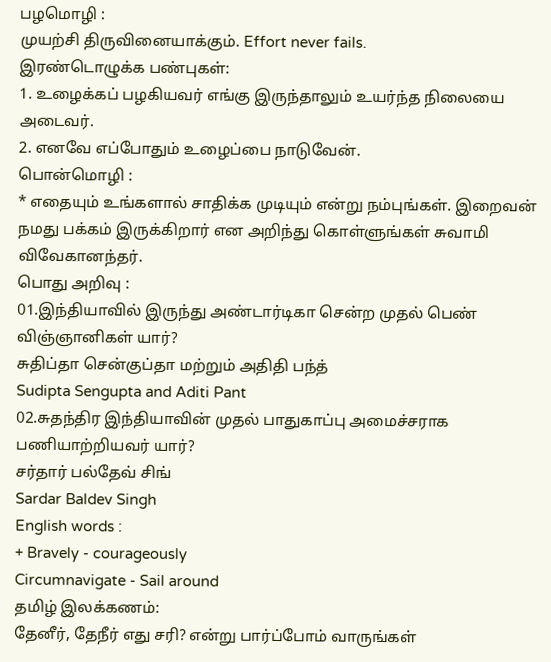பழமொழி :
முயற்சி திருவினையாக்கும். Effort never fails.
இரண்டொழுக்க பண்புகள்:
1. உழைக்கப் பழகியவர் எங்கு இருந்தாலும் உயர்ந்த நிலையை அடைவர்.
2. எனவே எப்போதும் உழைப்பை நாடுவேன்.
பொன்மொழி :
* எதையும் உங்களால் சாதிக்க முடியும் என்று நம்புங்கள். இறைவன் நமது பக்கம் இருக்கிறார் என அறிந்து கொள்ளுங்கள் சுவாமி விவேகானந்தர்.
பொது அறிவு :
01.இந்தியாவில் இருந்து அண்டார்டிகா சென்ற முதல் பெண் விஞ்ஞானிகள் யார்?
சுதிப்தா சென்குப்தா மற்றும் அதிதி பந்த்
Sudipta Sengupta and Aditi Pant
02.சுதந்திர இந்தியாவின் முதல் பாதுகாப்பு அமைச்சராக பணியாற்றியவர் யார்?
சர்தார் பல்தேவ் சிங்
Sardar Baldev Singh
English words :
+ Bravely - courageously
Circumnavigate - Sail around
தமிழ் இலக்கணம்:
தேனீர், தேநீர் எது சரி? என்று பார்ப்போம் வாருங்கள்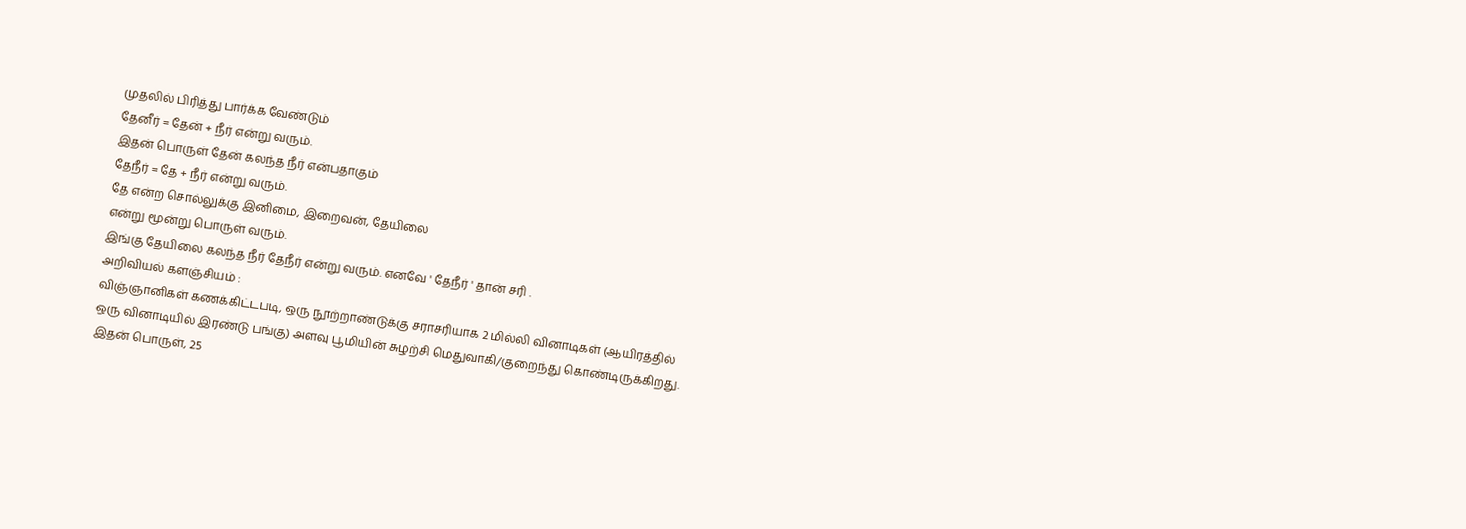முதலில் பிரித்து பார்க்க வேண்டும்
தேனீர் = தேன் + நீர் என்று வரும்.
இதன் பொருள் தேன் கலந்த நீர் என்பதாகும்
தேநீர் = தே + நீர் என்று வரும்.
தே என்ற சொல்லுக்கு இனிமை, இறைவன், தேயிலை
என்று மூன்று பொருள் வரும்.
இங்கு தேயிலை கலந்த நீர் தேநீர் என்று வரும். எனவே ' தேநீர் ' தான் சரி .
அறிவியல் களஞ்சியம் :
விஞ்ஞானிகள் கணக்கிட்டபடி, ஒரு நூற்றாண்டுக்கு சராசரியாக 2 மில்லி வினாடிகள் (ஆயிரத்தில் ஒரு வினாடியில் இரண்டு பங்கு) அளவு பூமியின் சுழற்சி மெதுவாகி/குறைந்து கொண்டிருக்கிறது. இதன் பொருள், 25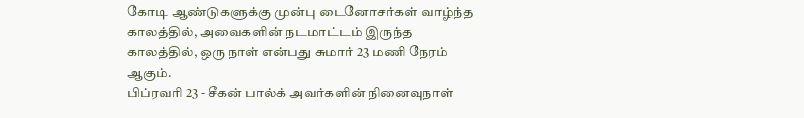கோடி ஆண்டுகளுக்கு முன்பு டைனோசர்கள் வாழ்ந்த காலத்தில், அவைகளின் நடமாட்டம் இருந்த காலத்தில், ஒரு நாள் என்பது சுமார் 23 மணி நேரம் ஆகும்.
பிப்ரவரி 23 - சீகன் பால்க் அவர்களின் நினைவுநாள்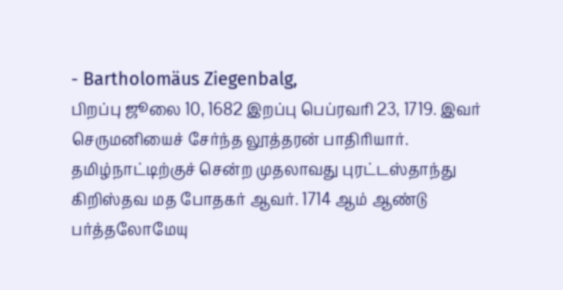- Bartholomäus Ziegenbalg,
பிறப்பு ஜூலை 10, 1682 இறப்பு பெப்ரவரி 23, 1719. இவர் செருமனியைச் சேர்ந்த லூத்தரன் பாதிரியார். தமிழ்நாட்டிற்குச் சென்ற முதலாவது புரட்டஸ்தாந்து கிறிஸ்தவ மத போதகர் ஆவர். 1714 ஆம் ஆண்டு பர்த்தலோமேயு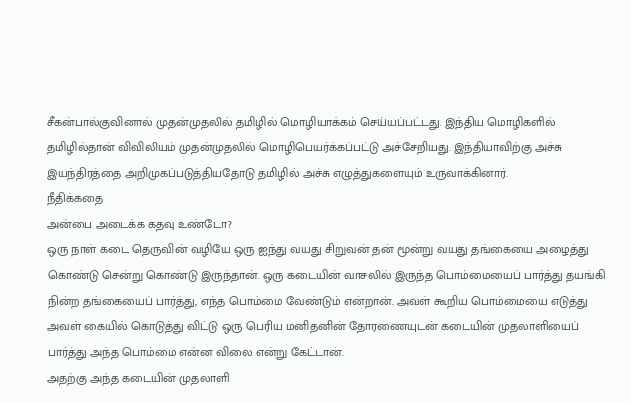சீகன்பால்குவினால் முதன்முதலில் தமிழில் மொழியாக்கம் செய்யப்பட்டது. இந்திய மொழிகளில் தமிழில்தான் விவிலியம் முதன்முதலில் மொழிபெயர்க்கப்பட்டு அச்சேறியது. இந்தியாவிற்கு அச்சு இயந்திரத்தை அறிமுகப்படுத்தியதோடு தமிழில் அச்சு எழுத்துகளையும் உருவாக்கினார்.
நீதிக்கதை
அன்பை அடைக்க கதவு உண்டோ?
ஒரு நாள் கடை தெருவின் வழியே ஒரு ஐந்து வயது சிறுவன் தன் மூன்று வயது தங்கையை அழைத்து கொண்டு சென்று கொண்டு இருந்தான். ஒரு கடையின் வாசலில் இருந்த பொம்மையைப் பார்த்து தயங்கி நின்ற தங்கையைப் பார்த்து, எந்த பொம்மை வேண்டும் என்றான். அவள் கூறிய பொம்மையை எடுத்து அவள் கையில் கொடுத்து விட்டு ஒரு பெரிய மனிதனின் தோரணையுடன் கடையின் முதலாளியைப் பார்த்து அந்த பொம்மை என்ன விலை என்று கேட்டான்.
அதற்கு அந்த கடையின் முதலாளி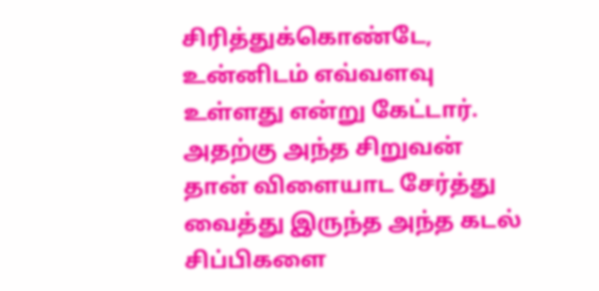சிரித்துக்கொண்டே, உன்னிடம் எவ்வளவு உள்ளது என்று கேட்டார். அதற்கு அந்த சிறுவன் தான் விளையாட சேர்த்து வைத்து இருந்த அந்த கடல் சிப்பிகளை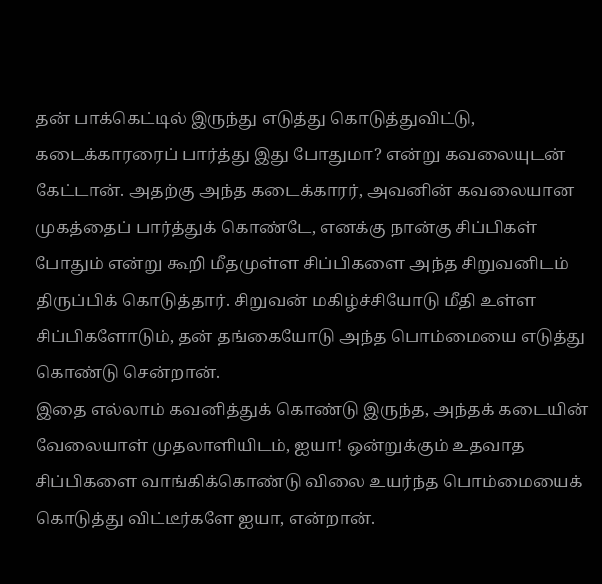தன் பாக்கெட்டில் இருந்து எடுத்து கொடுத்துவிட்டு, கடைக்காரரைப் பார்த்து இது போதுமா? என்று கவலையுடன் கேட்டான். அதற்கு அந்த கடைக்காரர், அவனின் கவலையான முகத்தைப் பார்த்துக் கொண்டே, எனக்கு நான்கு சிப்பிகள் போதும் என்று கூறி மீதமுள்ள சிப்பிகளை அந்த சிறுவனிடம் திருப்பிக் கொடுத்தார். சிறுவன் மகிழ்ச்சியோடு மீதி உள்ள சிப்பிகளோடும், தன் தங்கையோடு அந்த பொம்மையை எடுத்து கொண்டு சென்றான்.
இதை எல்லாம் கவனித்துக் கொண்டு இருந்த, அந்தக் கடையின் வேலையாள் முதலாளியிடம், ஐயா! ஒன்றுக்கும் உதவாத சிப்பிகளை வாங்கிக்கொண்டு விலை உயர்ந்த பொம்மையைக் கொடுத்து விட்டீர்களே ஐயா, என்றான்.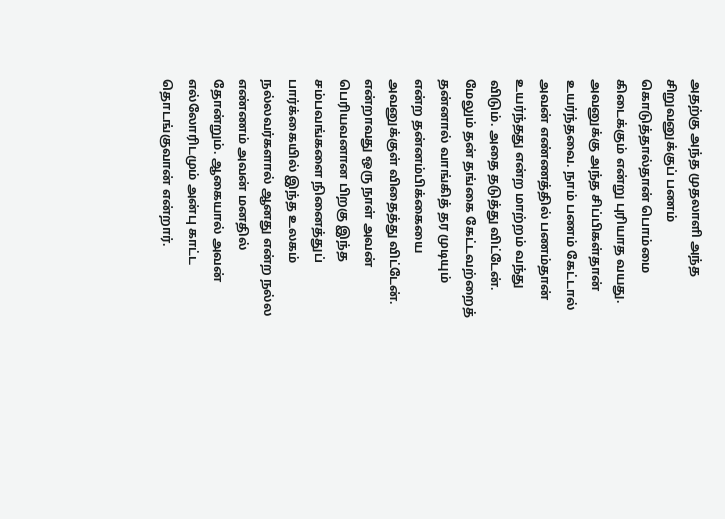அதற்கு அந்த முதலாளி அந்த சிறுவனுக்குப் பணம் கொடுத்தால்தான் பொம்மை கிடைக்கும் என்று புரியாத வயது. அவனுக்கு அந்த சிப்பிகள்தான் உயர்ந்தவை. நாம் பணம் கேட்டால் அவன் எண்ணத்தில் பணம்தான் உயர்ந்தது என்ற மாற்றம் வந்து விடும். அதை தடுத்து விட்டேன்.
மேலும் தன் தங்கை கேட்டவற்றைத் தன்னால் வாங்கித் தர முடியும் என்ற தன்னம்பிக்கையை அவனுக்குள் விதைத்து விட்டேன். என்றாவது ஒரு நாள் அவன் பெரியவனான பிறகு இந்த சம்பவங்களை நினைத்துப் பார்க்கையில் இந்த உலகம் நல்லவர்களால் ஆனது என்ற நல்ல எண்ணம் அவன் மனதில் தோன்றும். ஆகையால் அவன் எல்லோரிடமும் அன்பு காட்ட தொடங்குவான் என்றார்.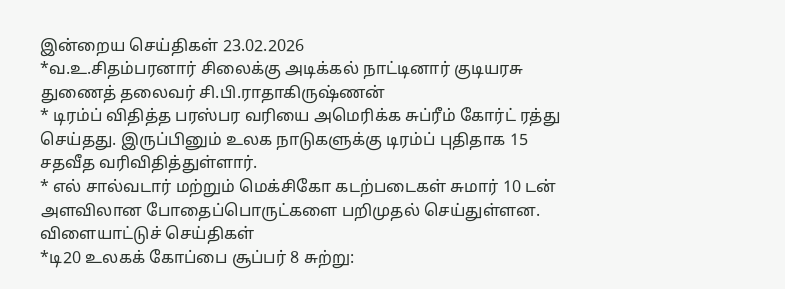இன்றைய செய்திகள் 23.02.2026
*வ.உ.சிதம்பரனார் சிலைக்கு அடிக்கல் நாட்டினார் குடியரசு துணைத் தலைவர் சி.பி.ராதாகிருஷ்ணன்
* டிரம்ப் விதித்த பரஸ்பர வரியை அமெரிக்க சுப்ரீம் கோர்ட் ரத்து செய்தது. இருப்பினும் உலக நாடுகளுக்கு டிரம்ப் புதிதாக 15 சதவீத வரிவிதித்துள்ளார்.
* எல் சால்வடார் மற்றும் மெக்சிகோ கடற்படைகள் சுமார் 10 டன் அளவிலான போதைப்பொருட்களை பறிமுதல் செய்துள்ளன.
விளையாட்டுச் செய்திகள்
*டி20 உலகக் கோப்பை சூப்பர் 8 சுற்று: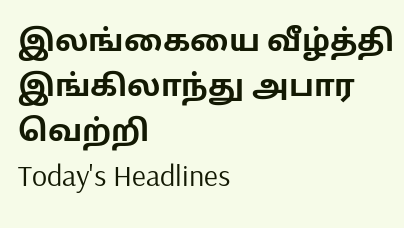இலங்கையை வீழ்த்தி இங்கிலாந்து அபார வெற்றி
Today's Headlines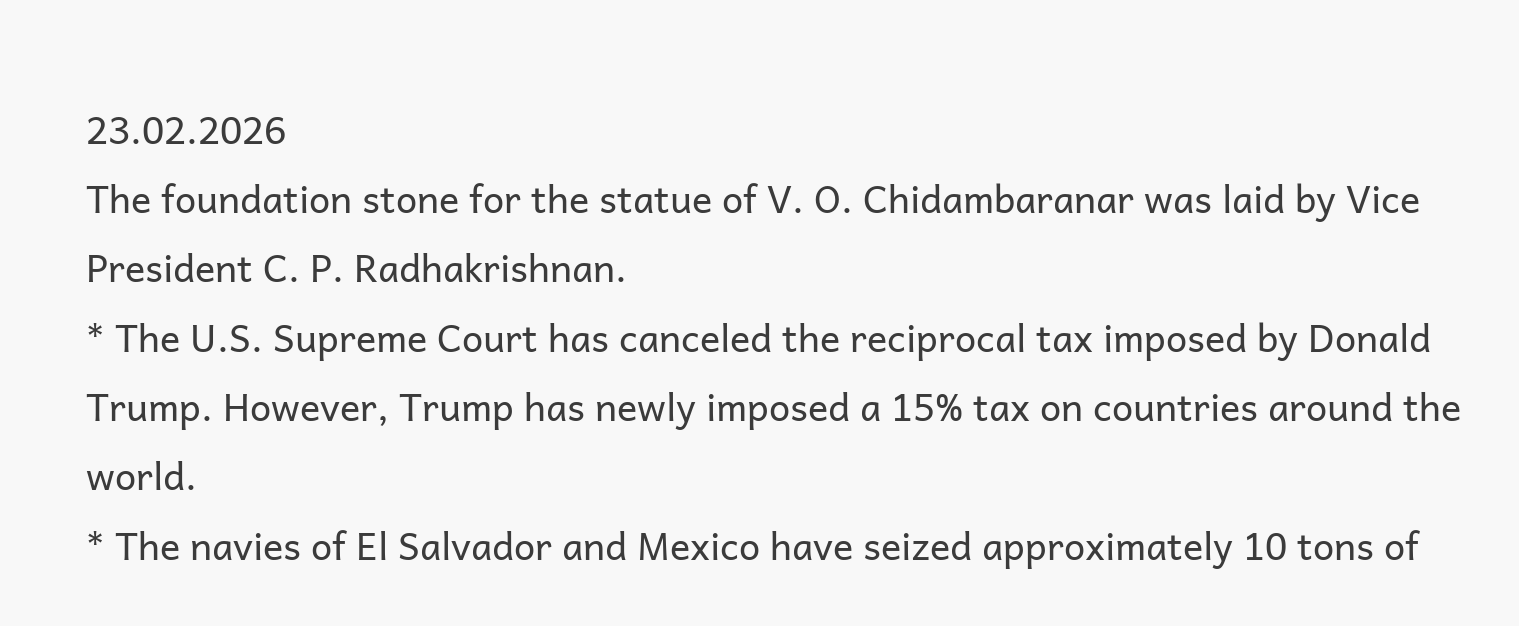23.02.2026
The foundation stone for the statue of V. O. Chidambaranar was laid by Vice President C. P. Radhakrishnan.
* The U.S. Supreme Court has canceled the reciprocal tax imposed by Donald Trump. However, Trump has newly imposed a 15% tax on countries around the world.
* The navies of El Salvador and Mexico have seized approximately 10 tons of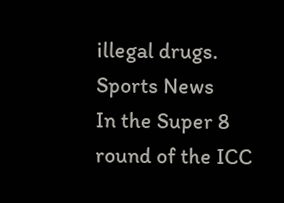illegal drugs.
Sports News
In the Super 8 round of the ICC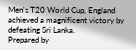Men's T20 World Cup, England achieved a magnificent victory by defeating Sri Lanka.
Prepared by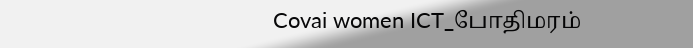Covai women ICT_போதிமரம்